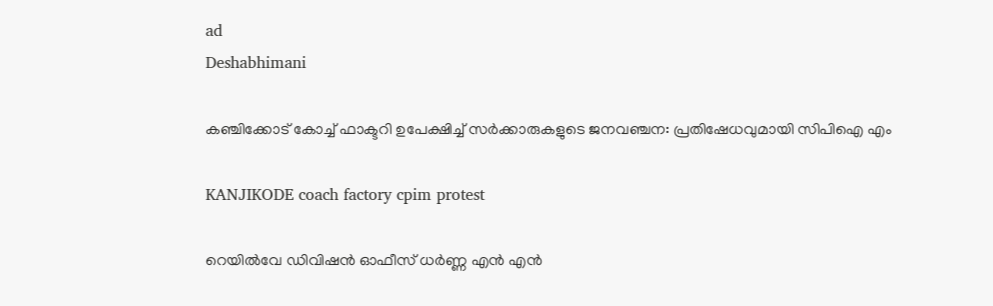ad
Deshabhimani

കഞ്ചിക്കോട് കോച്ച് ഫാക്ടറി ഉപേക്ഷിച്ച് സർക്കാരുകളുടെ ജനവഞ്ചന: പ്രതിഷേധവുമായി സിപിഐ എം

KANJIKODE coach factory cpim protest

റെയില്‍വേ ഡിവിഷന്‍ ഓഫീസ് ധര്‍ണ്ണ എന്‍ എന്‍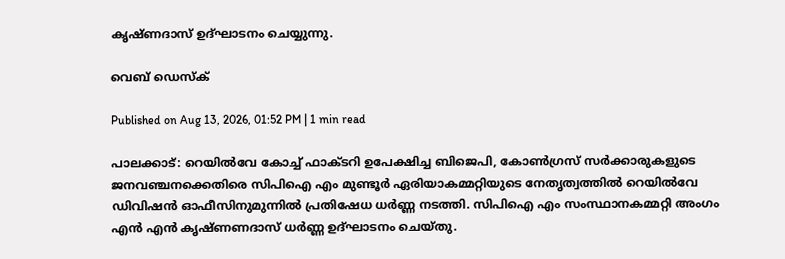കൃഷ്ണദാസ് ഉദ്ഘാടനം ചെയ്യുന്നു.

വെബ് ഡെസ്ക്

Published on Aug 13, 2026, 01:52 PM | 1 min read

പാലക്കാട്: റെയില്‍വേ കോച്ച് ഫാക്ടറി ഉപേക്ഷിച്ച ബിജെപി, കോണ്‍ഗ്രസ് സർക്കാരുകളുടെ ജനവഞ്ചനക്കെതിരെ സിപിഐ എം മുണ്ടൂര്‍ ഏരിയാകമ്മറ്റിയുടെ നേതൃത്വത്തില്‍ റെയില്‍വേ ഡിവിഷന്‍ ഓഫീസിനുമുന്നില്‍ പ്രതിഷേധ ധര്‍ണ്ണ നടത്തി. സിപിഐ എം സംസ്ഥാനകമ്മറ്റി അംഗം എന്‍ എന്‍ കൃഷ്ണണദാസ് ധർണ്ണ ഉദ്ഘാടനം ചെയ്തു.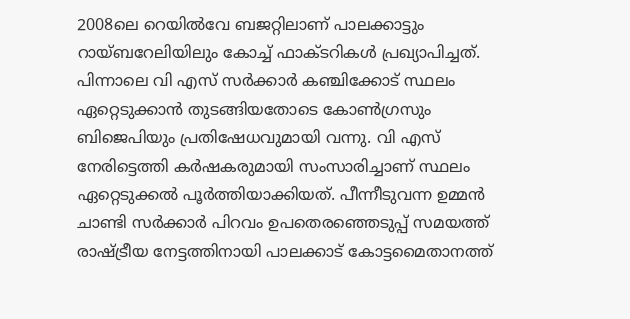2008ലെ റെയിൽവേ ബജറ്റിലാണ്‌ പാലക്കാട്ടും റായ്‌ബറേലിയിലും കോച്ച്‌ ഫാക്ടറികൾ പ്രഖ്യാപിച്ചത്‌. പിന്നാലെ വി എസ്‌ സർക്കാർ കഞ്ചിക്കോട്‌ സ്ഥലം ഏറ്റെടുക്കാൻ തുടങ്ങിയതോടെ കോൺഗ്രസും ബിജെപിയും പ്രതിഷേധവുമായി വന്നു. വി എസ്‌ നേരിട്ടെത്തി കർഷകരുമായി സംസാരിച്ചാണ്‌ സ്ഥലം ഏറ്റെടുക്കൽ പൂർത്തിയാക്കിയത്‌. പീന്നീടുവന്ന ഉമ്മൻ ചാണ്ടി സർക്കാർ പിറവം ഉപതെരഞ്ഞെടുപ്പ് സമയത്ത്‌ രാഷ്ട്രീയ നേട്ടത്തിനായി പാലക്കാട്‌ കോട്ടമൈതാനത്ത്‌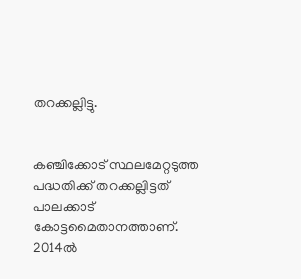തറക്കല്ലിട്ടു.


കഞ്ചിക്കോട്‌ സ്ഥലമേറ്റടുത്ത പദ്ധതിക്ക്‌ തറക്കല്ലിട്ടത്‌ പാലക്കാട്‌ കോട്ടമൈതാനത്താണ്‌. 2014ൽ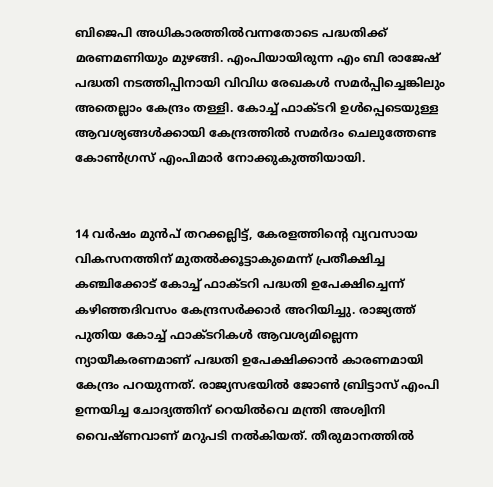ബിജെപി അധികാരത്തിൽവന്നതോടെ പദ്ധതിക്ക്‌ മരണമണിയും മുഴങ്ങി. എംപിയായിരുന്ന എം ബി രാജേഷ്‌ പദ്ധതി നടത്തിപ്പിനായി വിവിധ രേഖകൾ സമർപ്പിച്ചെങ്കിലും അതെല്ലാം കേന്ദ്രം തള്ളി. കോച്ച്‌ ഫാക്ടറി ഉൾപ്പെടെയുള്ള ആവശ്യങ്ങൾക്കായി കേന്ദ്രത്തിൽ സമർദം ചെലുത്തേണ്ട കോൺഗ്രസ്‌ എംപിമാർ നോക്കുകുത്തിയായി.


14 വർഷം മുൻപ് തറക്കല്ലിട്ട്, കേരളത്തിന്റെ വ്യവസായ വികസനത്തിന്‌ മുതൽക്കൂട്ടാകുമെന്ന് പ്രതീക്ഷിച്ച കഞ്ചിക്കോട് കോച്ച് ഫാക്ടറി പദ്ധതി ഉപേക്ഷിച്ചെന്ന് കഴിഞ്ഞദിവസം കേന്ദ്രസർക്കാർ അറിയിച്ചു. രാജ്യത്ത് പുതിയ കോച്ച് ഫാക്ടറികൾ ആവശ്യമില്ലെന്ന ന്യായീകരണമാണ് പദ്ധതി ഉപേക്ഷിക്കാൻ കാരണമായി കേന്ദ്രം പറയുന്നത്. രാജ്യസഭയിൽ ജോൺ ബ്രിട്ടാസ് എംപി ഉന്നയിച്ച ചോദ്യത്തിന് റെയിൽവെ മന്ത്രി അശ്വിനി വൈഷ്ണവാണ് മറുപടി നൽകിയത്. തീരുമാനത്തിൽ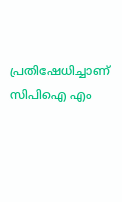പ്രതിഷേധിച്ചാണ് സിപിഐ എം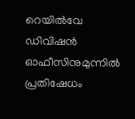റെയില്‍വേ ഡിവിഷന്‍ ഓഫീസിനുമുന്നില്‍ പ്രതിഷേധം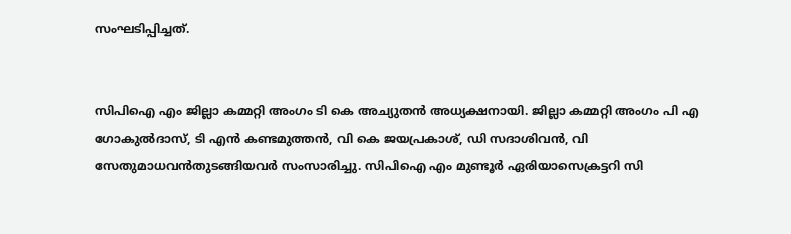സംഘടിപ്പിച്ചത്.


സിപിഐ എം ജില്ലാ കമ്മറ്റി അംഗം ടി കെ അച്യുതന്‍ അധ്യക്ഷനായി. ജില്ലാ കമ്മറ്റി അംഗം പി എ ഗോകുല്‍ദാസ്, ടി എന്‍ കണ്ടമുത്തന്‍, വി കെ ജയപ്രകാശ്, ഡി സദാശിവന്‍, വി സേതുമാധവന്‍തുടങ്ങിയവര്‍ സംസാരിച്ചു. സിപിഐ എം മുണ്ടൂര്‍ ഏരിയാസെക്രട്ടറി സി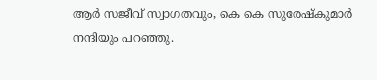ആര്‍ സജീവ് സ്വാഗതവും, കെ കെ സുരേഷ്‌കുമാര്‍ നന്ദിയും പറഞ്ഞു.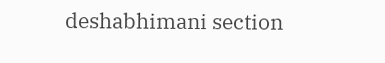deshabhimani section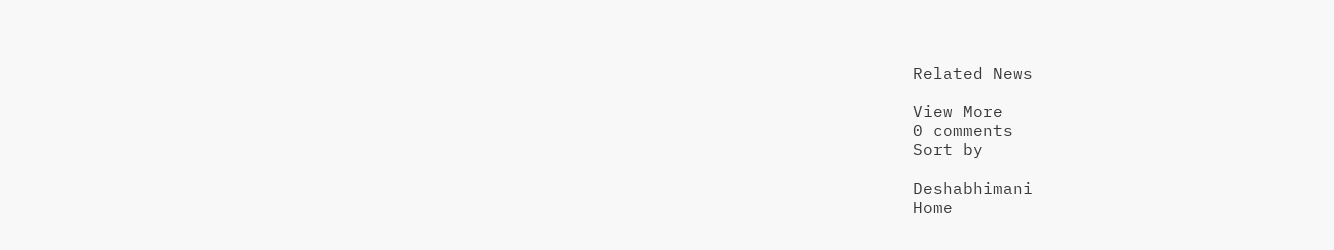Related News

View More
0 comments
Sort by

Deshabhimani
Home